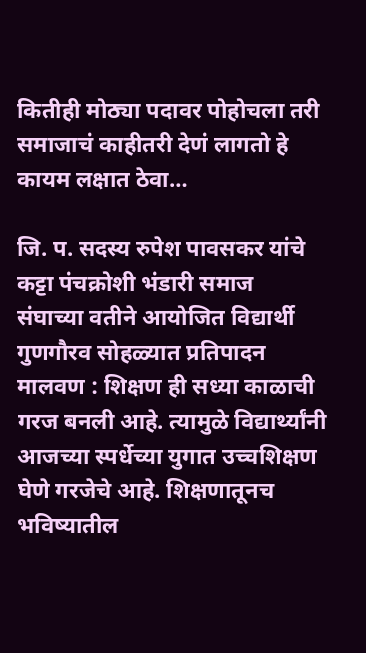कितीही मोठ्या पदावर पोहोचला तरी समाजाचं काहीतरी देणं लागतो हे कायम लक्षात ठेवा…

जि. प. सदस्य रुपेश पावसकर यांचे कट्टा पंचक्रोशी भंडारी समाज संघाच्या वतीने आयोजित विद्यार्थी गुणगौरव सोहळ्यात प्रतिपादन मालवण : शिक्षण ही सध्या काळाची गरज बनली आहे. त्यामुळे विद्यार्थ्यांनी आजच्या स्पर्धेच्या युगात उच्चशिक्षण घेणे गरजेचे आहे. शिक्षणातूनच भविष्यातील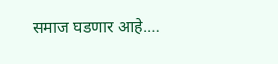समाज घडणार आहे.…